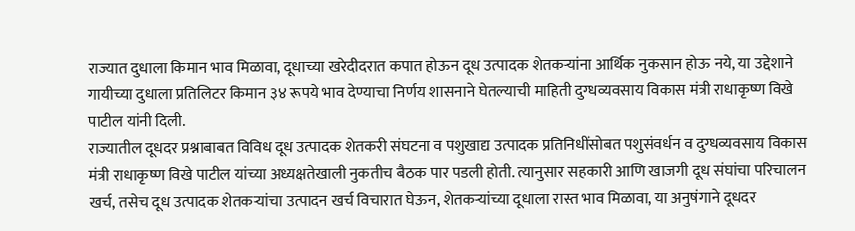राज्यात दुधाला किमान भाव मिळावा, दूधाच्या खरेदीदरात कपात होऊन दूध उत्पादक शेतकऱ्यांना आर्थिक नुकसान होऊ नये, या उद्देशाने गायीच्या दुधाला प्रतिलिटर किमान ३४ रूपये भाव देण्याचा निर्णय शासनाने घेतल्याची माहिती दुग्धव्यवसाय विकास मंत्री राधाकृष्ण विखे पाटील यांनी दिली.
राज्यातील दूधदर प्रश्नाबाबत विविध दूध उत्पादक शेतकरी संघटना व पशुखाद्य उत्पादक प्रतिनिधींसोबत पशुसंवर्धन व दुग्धव्यवसाय विकास मंत्री राधाकृष्ण विखे पाटील यांच्या अध्यक्षतेखाली नुकतीच बैठक पार पडली होती. त्यानुसार सहकारी आणि खाजगी दूध संघांचा परिचालन खर्च, तसेच दूध उत्पादक शेतकऱ्यांचा उत्पादन खर्च विचारात घेऊन, शेतकऱ्यांच्या दूधाला रास्त भाव मिळावा, या अनुषंगाने दूधदर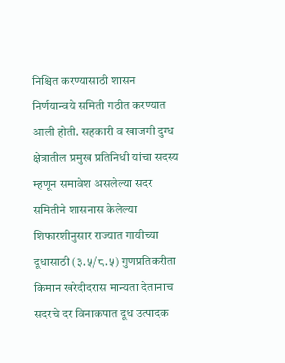निश्चित करण्यासाठी शासन निर्णयान्वये समिती गठीत करण्यात आली होती. सहकारी व खाजगी दुग्ध क्षेत्रातील प्रमुख प्रतिनिधी यांचा सदस्य म्हणून समावेश असलेल्या सदर समितीने शासनास केलेल्या शिफारशीनुसार राज्यात गायीच्या दूधासाठी (३.५/८.५) गुणप्रतिकरीता किमान खरेदीदरास मान्यता देतानाच सदरचे दर विनाकपात दूध उत्पादक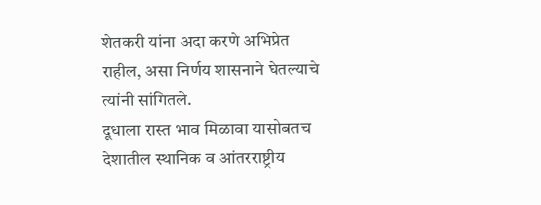शेतकरी यांना अदा करणे अभिप्रेत राहील, असा निर्णय शासनाने घेतल्याचे त्यांनी सांगितले.
दूधाला रास्त भाव मिळावा यासोबतच देशातील स्थानिक व आंतरराष्ट्रीय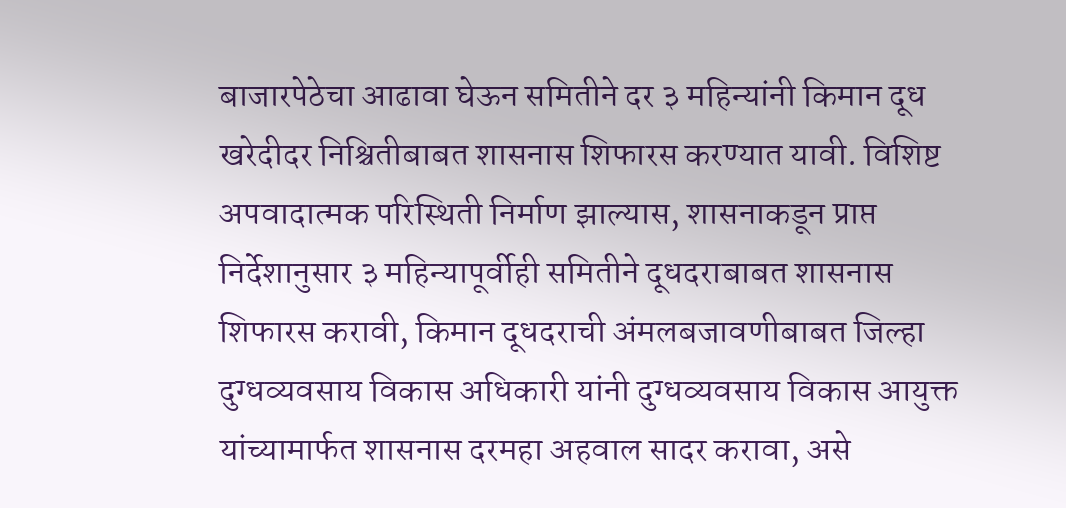बाजारपेठेचा आढावा घेऊन समितीने दर ३ महिन्यांनी किमान दूध खरेदीदर निश्चितीबाबत शासनास शिफारस करण्यात यावी. विशिष्ट अपवादात्मक परिस्थिती निर्माण झाल्यास, शासनाकडून प्राप्त निर्देशानुसार ३ महिन्यापूर्वीही समितीने दूधदराबाबत शासनास शिफारस करावी, किमान दूधदराची अंमलबजावणीबाबत जिल्हा दुग्धव्यवसाय विकास अधिकारी यांनी दुग्धव्यवसाय विकास आयुक्त यांच्यामार्फत शासनास दरमहा अहवाल सादर करावा, असे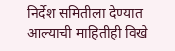निर्देश समितीला देण्यात आल्याची माहितीही विखे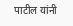पाटील यांनी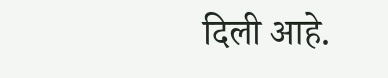दिली आहे.